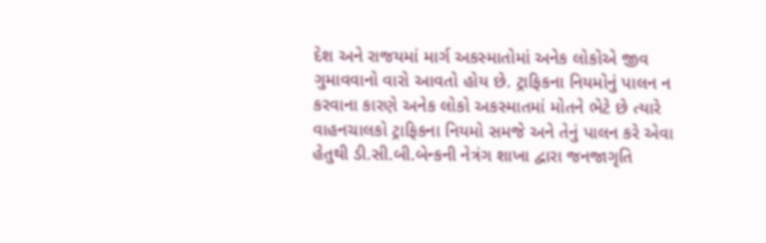દેશ અને રાજયમાં માર્ગ અકસ્માતોમાં અનેક લોકોએ જીવ ગુમાવવાનો વારો આવતો હોય છે. ટ્રાફિકના નિયમોનું પાલન ન કરવાના કારણે અનેક લોકો અકસ્માતમાં મોતને ભેટે છે ત્યારે વાહનચાલકો ટ્રાફિકના નિયમો સમજે અને તેનું પાલન કરે એવા હેતુથી ડી.સી.બી.બેન્કની નેત્રંગ શાખા દ્વારા જનજાગૃતિ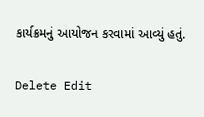કાર્યક્રમનું આયોજન કરવામાં આવ્યું હતું.

Delete Edit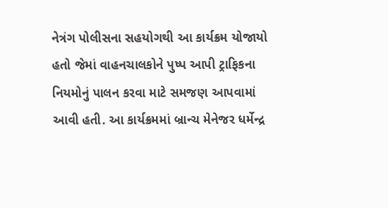નેત્રંગ પોલીસના સહયોગથી આ કાર્યક્રમ યોજાયો હતો જેમાં વાહનચાલકોને પુષ્પ આપી ટ્રાફિકના નિયમોનું પાલન કરવા માટે સમજણ આપવામાં આવી હતી. આ કાર્યક્રમમાં બ્રાન્ચ મેનેજર ધર્મેન્દ્ર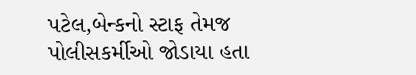પટેલ,બેન્કનો સ્ટાફ તેમજ પોલીસકર્મીઓ જોડાયા હતા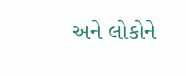અને લોકોને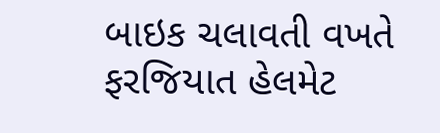બાઇક ચલાવતી વખતે ફરજિયાત હેલમેટ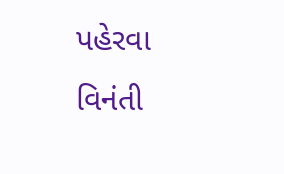પહેરવા વિનંતી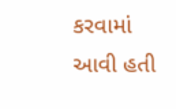કરવામાં આવી હતી